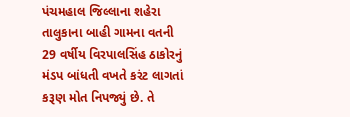પંચમહાલ જિલ્લાના શહેરા તાલુકાના બાહી ગામના વતની 29 વર્ષીય વિરપાલસિંહ ઠાકોરનું મંડપ બાંધતી વખતે કરંટ લાગતાં કરૂણ મોત નિપજ્યું છે. તે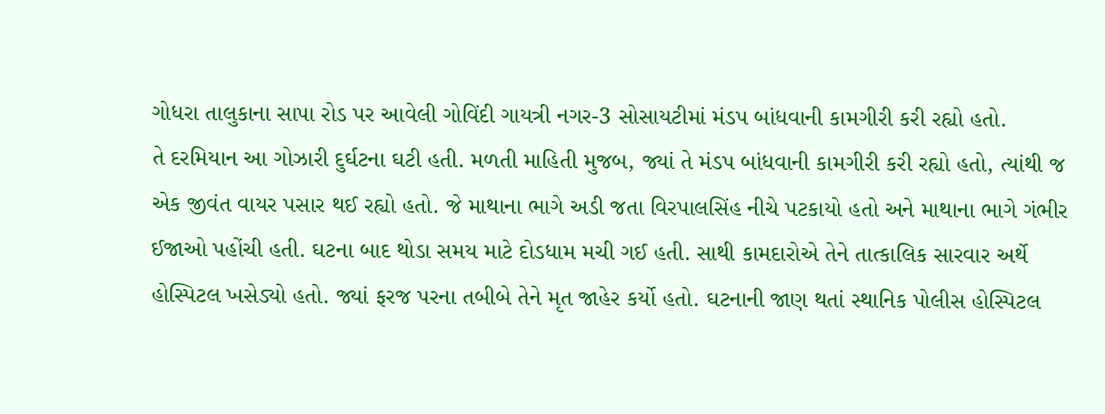ગોધરા તાલુકાના સાપા રોડ પર આવેલી ગોવિંદી ગાયત્રી નગર-3 સોસાયટીમાં મંડપ બાંધવાની કામગીરી કરી રહ્યો હતો.
તે દરમિયાન આ ગોઝારી દુર્ઘટના ઘટી હતી. મળતી માહિતી મુજબ, જ્યાં તે મંડપ બાંધવાની કામગીરી કરી રહ્યો હતો, ત્યાંથી જ એક જીવંત વાયર પસાર થઈ રહ્યો હતો. જે માથાના ભાગે અડી જતા વિરપાલસિંહ નીચે પટકાયો હતો અને માથાના ભાગે ગંભીર ઈજાઓ પહોંચી હતી. ઘટના બાદ થોડા સમય માટે દોડધામ મચી ગઈ હતી. સાથી કામદારોએ તેને તાત્કાલિક સારવાર અર્થે હોસ્પિટલ ખસેડ્યો હતો. જ્યાં ફરજ પરના તબીબે તેને મૃત જાહેર કર્યો હતો. ઘટનાની જાણ થતાં સ્થાનિક પોલીસ હોસ્પિટલ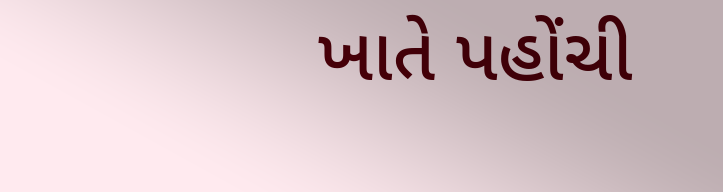ખાતે પહોંચી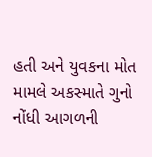હતી અને યુવકના મોત મામલે અકસ્માતે ગુનો નોંધી આગળની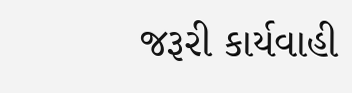જરૂરી કાર્યવાહી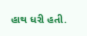હાથ ધરી હતી.